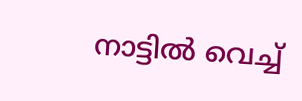നാട്ടില്‍ വെച്ച്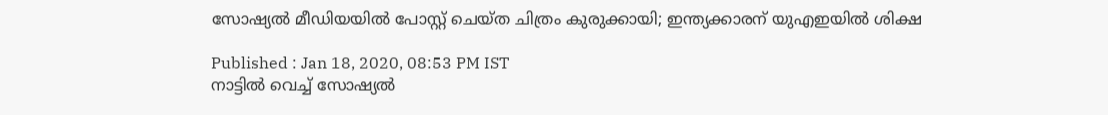സോഷ്യല്‍ മീഡിയയില്‍ പോസ്റ്റ് ചെയ്ത ചിത്രം കുരുക്കായി; ഇന്ത്യക്കാരന് യുഎഇയില്‍ ശിക്ഷ

Published : Jan 18, 2020, 08:53 PM IST
നാട്ടില്‍ വെച്ച് സോഷ്യല്‍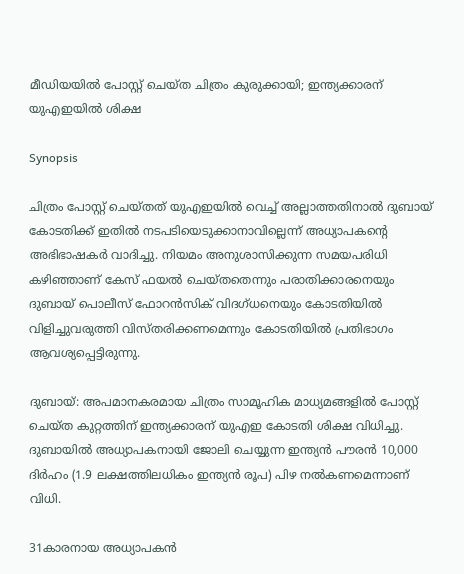മീഡിയയില്‍ പോസ്റ്റ് ചെയ്ത ചിത്രം കുരുക്കായി; ഇന്ത്യക്കാരന് യുഎഇയില്‍ ശിക്ഷ

Synopsis

ചിത്രം പോസ്റ്റ് ചെയ്തത് യുഎഇയില്‍ വെച്ച് അല്ലാത്തതിനാല്‍ ദുബായ് കോടതിക്ക് ഇതില്‍ നടപടിയെടുക്കാനാവില്ലെന്ന് അധ്യാപകന്റെ അഭിഭാഷകര്‍ വാദിച്ചു. നിയമം അനുശാസിക്കുന്ന സമയപരിധി കഴിഞ്ഞാണ് കേസ് ഫയല്‍ ചെയ്തതെന്നും പരാതിക്കാരനെയും ദുബായ് പൊലീസ് ഫോറന്‍സിക് വിദഗ്ധനെയും കോടതിയില്‍ വിളിച്ചുവരുത്തി വിസ്തരിക്കണമെന്നും കോടതിയില്‍ പ്രതിഭാഗം ആവശ്യപ്പെട്ടിരുന്നു.

ദുബായ്: അപമാനകരമായ ചിത്രം സാമൂഹിക മാധ്യമങ്ങളില്‍ പോസ്റ്റ് ചെയ്ത കുറ്റത്തിന് ഇന്ത്യക്കാരന് യുഎഇ കോടതി ശിക്ഷ വിധിച്ചു. ദുബായില്‍ അധ്യാപകനായി ജോലി ചെയ്യുന്ന ഇന്ത്യന്‍ പൗരന്‍ 10,000 ദിര്‍ഹം (1.9 ലക്ഷത്തിലധികം ഇന്ത്യന്‍ രൂപ) പിഴ നല്‍കണമെന്നാണ് വിധി.

31കാരനായ അധ്യാപകന്‍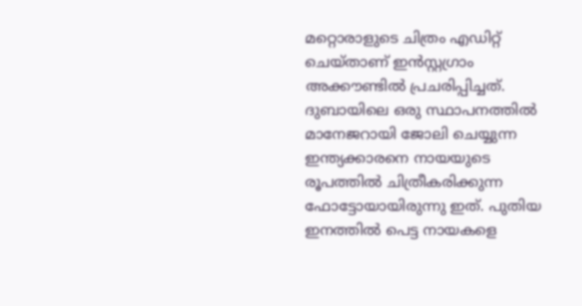മറ്റൊരാളുടെ ചിത്രം എഡിറ്റ് ചെയ്താണ് ഇന്‍സ്റ്റഗ്രാം അക്കൗണ്ടില്‍ പ്രചരിപ്പിച്ചത്. ദുബായിലെ ഒരു സ്ഥാപനത്തില്‍ മാനേജറായി ജോലി ചെയ്യുന്ന ഇന്ത്യക്കാരനെ നായയുടെ രൂപത്തില്‍ ചിത്രീകരിക്കുന്ന ഫോട്ടോയായിരുന്നു ഇത്. പുതിയ ഇനത്തില്‍ പെട്ട നായകളെ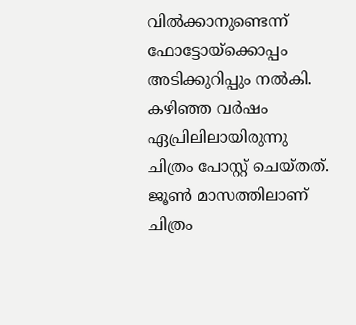വില്‍ക്കാനുണ്ടെന്ന് ഫോട്ടോയ്ക്കൊപ്പം അടിക്കുറിപ്പും നല്‍കി. കഴിഞ്ഞ വര്‍ഷം ഏപ്രിലിലായിരുന്നു ചിത്രം പോസ്റ്റ് ചെയ്തത്. ജൂണ്‍ മാസത്തിലാണ് ചിത്രം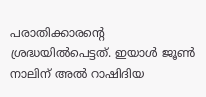പരാതിക്കാരന്റെ ശ്രദ്ധയില്‍പെട്ടത്. ഇയാള്‍ ജൂണ്‍ നാലിന് അല്‍ റാഷിദിയ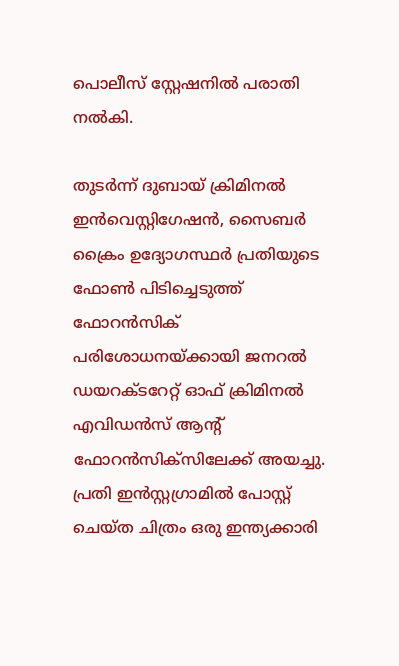പൊലീസ് സ്റ്റേഷനില്‍ പരാതി നല്‍കി.

തുടര്‍ന്ന് ദുബായ് ക്രിമിനല്‍ ഇന്‍വെസ്റ്റിഗേഷന്‍, സൈബര്‍ ക്രൈം ഉദ്യോഗസ്ഥര്‍ പ്രതിയുടെ ഫോണ്‍ പിടിച്ചെടുത്ത് ഫോറന്‍സിക് പരിശോധനയ്ക്കായി ജനറല്‍ ഡയറക്ടറേറ്റ് ഓഫ് ക്രിമിനല്‍ എവിഡന്‍സ് ആന്റ് ഫോറന്‍സിക്സിലേക്ക് അയച്ചു. പ്രതി ഇന്‍സ്റ്റഗ്രാമില്‍ പോസ്റ്റ് ചെയ്ത ചിത്രം ഒരു ഇന്ത്യക്കാരി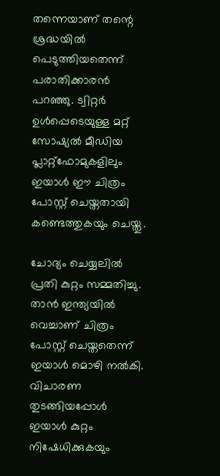തന്നെയാണ് തന്റെ ശ്രദ്ധയില്‍ പെടുത്തിയതെന്ന് പരാതിക്കാരന്‍ പറഞ്ഞു. ട്വിറ്റര്‍ ഉള്‍പ്പെടെയുള്ള മറ്റ് സോഷ്യല്‍ മീഡിയ പ്ലാറ്റ്‍ഫോമുകളിലും ഇയാള്‍ ഈ ചിത്രം പോസ്റ്റ് ചെയ്തതായി കണ്ടെത്തുകയും ചെയ്തു.

ചോദ്യം ചെയ്യലില്‍ പ്രതി കുറ്റം സമ്മതിച്ചു. താന്‍ ഇന്ത്യയില്‍ വെച്ചാണ് ചിത്രം പോസ്റ്റ് ചെയ്തതെന്ന് ഇയാള്‍ മൊഴി നല്‍കി. വിചാരണ തുടങ്ങിയപ്പോള്‍ ഇയാള്‍ കുറ്റം നിഷേധിക്കുകയും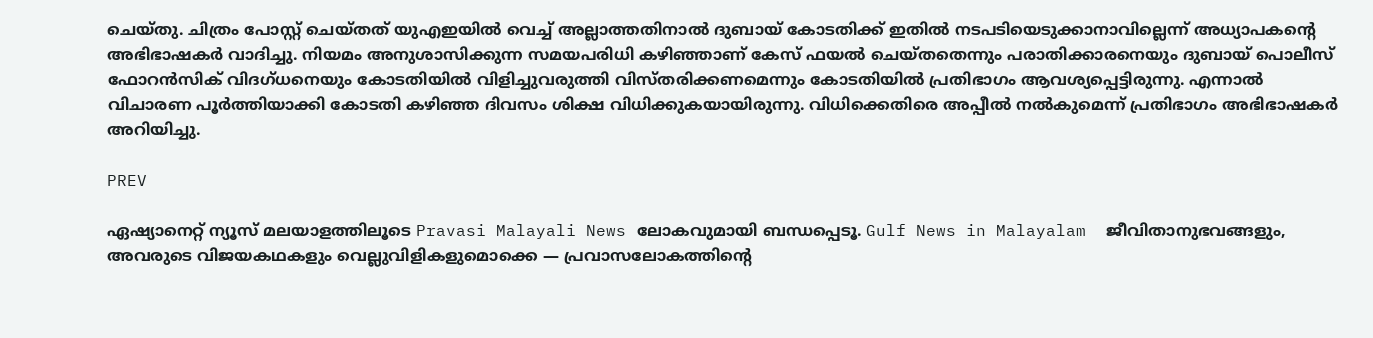ചെയ്തു. ചിത്രം പോസ്റ്റ് ചെയ്തത് യുഎഇയില്‍ വെച്ച് അല്ലാത്തതിനാല്‍ ദുബായ് കോടതിക്ക് ഇതില്‍ നടപടിയെടുക്കാനാവില്ലെന്ന് അധ്യാപകന്റെ അഭിഭാഷകര്‍ വാദിച്ചു. നിയമം അനുശാസിക്കുന്ന സമയപരിധി കഴിഞ്ഞാണ് കേസ് ഫയല്‍ ചെയ്തതെന്നും പരാതിക്കാരനെയും ദുബായ് പൊലീസ് ഫോറന്‍സിക് വിദഗ്ധനെയും കോടതിയില്‍ വിളിച്ചുവരുത്തി വിസ്തരിക്കണമെന്നും കോടതിയില്‍ പ്രതിഭാഗം ആവശ്യപ്പെട്ടിരുന്നു. എന്നാല്‍ വിചാരണ പൂര്‍ത്തിയാക്കി കോടതി കഴിഞ്ഞ ദിവസം ശിക്ഷ വിധിക്കുകയായിരുന്നു. വിധിക്കെതിരെ അപ്പീല്‍ നല്‍കുമെന്ന് പ്രതിഭാഗം അഭിഭാഷകര്‍ അറിയിച്ചു.

PREV

ഏഷ്യാനെറ്റ് ന്യൂസ് മലയാളത്തിലൂടെ Pravasi Malayali News ലോകവുമായി ബന്ധപ്പെടൂ. Gulf News in Malayalam  ജീവിതാനുഭവങ്ങളും, അവരുടെ വിജയകഥകളും വെല്ലുവിളികളുമൊക്കെ — പ്രവാസലോകത്തിന്റെ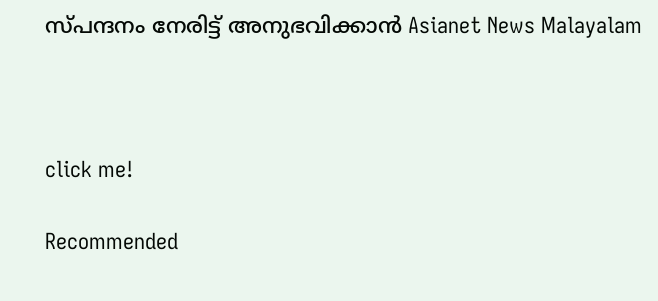സ്പന്ദനം നേരിട്ട് അനുഭവിക്കാൻ Asianet News Malayalam



click me!

Recommended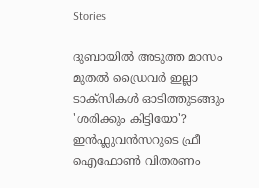Stories

ദുബായിൽ അടുത്ത മാസം മുതൽ ഡ്രൈവർ ഇല്ലാ ടാക്‌സികൾ ഓടിത്തുടങ്ങും
'ശരിക്കും കിട്ടിയോ'? ഇൻഫ്ലുവൻസറുടെ ഫ്രീ ഐഫോൺ വിതരണം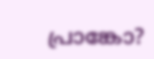പ്രാങ്കോ?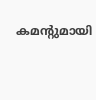കമന്‍റുമായി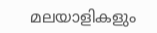മലയാളികളും